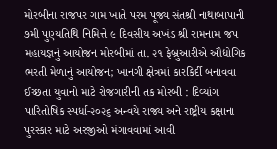મોરબીના રાજપર ગામ ખાતે પરમ પૂજ્ય સંતશ્રી નાથાબાપાની ૭મી પુણ્યતિથિ નિમિત્તે ૯ દિવસીય અખંડ શ્રી રામનામ જપ મહાયજ્ઞનું આયોજન મોરબીમાં તા. ૨૧ ફેબ્રુઆરીએ ઔદ્યોગિક ભરતી મેળાનું આયોજન; ખાનગી ક્ષેત્રમાં કારકિર્દી બનાવવા ઈચ્છતા યુવાનો માટે રોજગારીની તક મોરબી : દિવ્યાંગ પારિતોષિક સ્પર્ધા-૨૦૨૬ અન્વયે રાજ્ય અને રાષ્ટ્રીય કક્ષાના પુરસ્કાર માટે અરજીઓ મંગાવવામાં આવી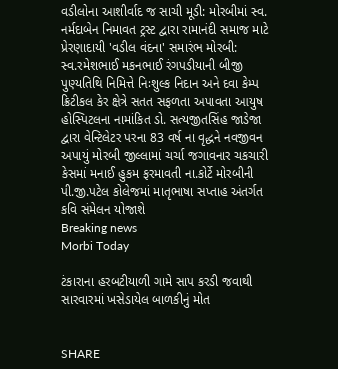વડીલોના આશીર્વાદ જ સાચી મૂડી: મોરબીમાં સ્વ. નર્મદાબેન નિમાવત ટ્રસ્ટ દ્વારા રામાનંદી સમાજ માટે પ્રેરણાદાયી 'વડીલ વંદના' સમારંભ મોરબી: સ્વ.રમેશભાઈ મકનભાઈ રંગપડીયાની બીજી પુણ્યતિથિ નિમિત્તે નિઃશુલ્ક નિદાન અને દવા કેમ્પ ક્રિટીકલ કેર ક્ષેત્રે સતત સફળતા અપાવતા આયુષ હોસ્પિટલના નામાંકિત ડો. સત્યજીતસિંહ જાડેજા દ્વારા વેન્ટિલેટર પરના 83 વર્ષ ના વૃદ્ધને નવજીવન અપાયું મોરબી જીલ્લામાં ચર્ચા જગાવનાર ચકચારી કેસમાં મનાઈ હુકમ ફરમાવતી ના.કોર્ટે મોરબીની પી.જી.પટેલ કોલેજમાં માતૃભાષા સપ્તાહ અંતર્ગત કવિ સંમેલન યોજાશે
Breaking news
Morbi Today

ટંકારાના હરબટીયાળી ગામે સાપ કરડી જવાથી સારવારમાં ખસેડાયેલ બાળકીનું મોત


SHARE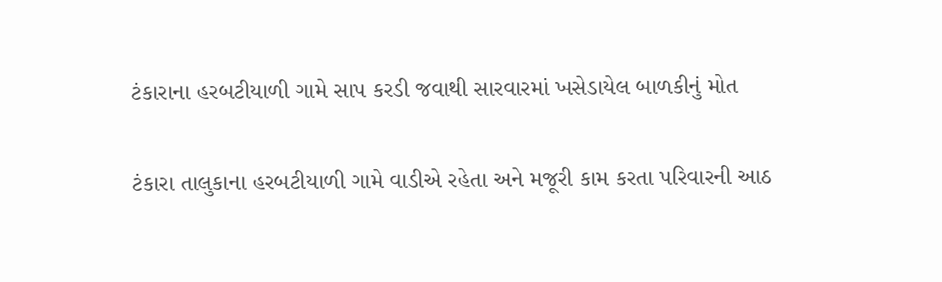ટંકારાના હરબટીયાળી ગામે સાપ કરડી જવાથી સારવારમાં ખસેડાયેલ બાળકીનું મોત

ટંકારા તાલુકાના હરબટીયાળી ગામે વાડીએ રહેતા અને મજૂરી કામ કરતા પરિવારની આઠ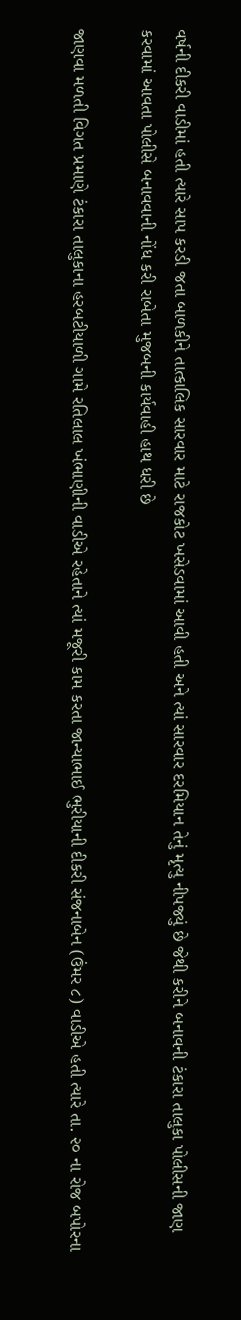વર્ષની દીકરી વાડીમાં હતી ત્યારે સાપ કરડી જતા બાળકીને તાત્કાલિક સારવાર માટે રાજકોટ ખસેડવામાં આવી હતી અને ત્યાં સારવાર દરમિયાન તેનું મૃત્યુ નીપજ્યું છે જેથી કરીને બનાવની ટંકારા તાલુકા પોલીસની જાણ કરવામાં આવતા પોલીસે બનાવવાની નોંધ કરી રાબેતા મુજબની કાર્યવાહી હાથ ધરી છે

જાણવા મળતી વિગત પ્રમાણે ટંકારા તાલુકાના હરબટીયાળી ગામે રતિલાલ ખંભાણીની વાડીએ રહેતાને ત્યાં મજૂરી કામ કરતા જાન્યાભાઈ ભુરીયાની દીકરી સંજનાબેન (ઉંમર ૮) વાડીએ હતી ત્યારે તા. ૨૦ ના રોજ બપોરના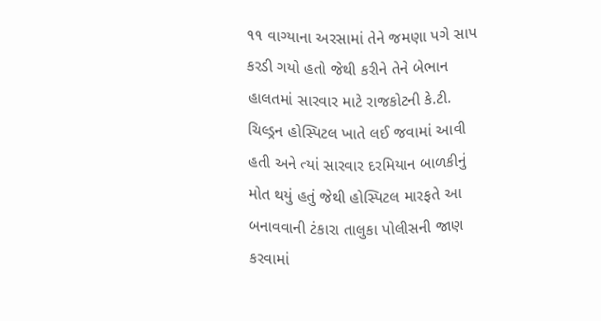૧૧ વાગ્યાના અરસામાં તેને જમણા પગે સાપ કરડી ગયો હતો જેથી કરીને તેને બેભાન હાલતમાં સારવાર માટે રાજકોટની કે.ટી. ચિલ્ડ્રન હોસ્પિટલ ખાતે લઈ જવામાં આવી હતી અને ત્યાં સારવાર દરમિયાન બાળકીનું મોત થયું હતું જેથી હોસ્પિટલ મારફતે આ બનાવવાની ટંકારા તાલુકા પોલીસની જાણ કરવામાં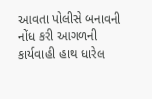આવતા પોલીસે બનાવની નોંધ કરી આગળની કાર્યવાહી હાથ ધારેલ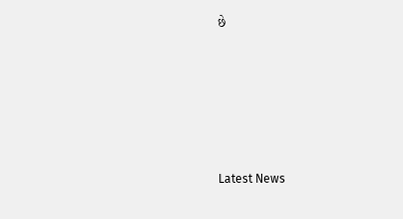છે








Latest News